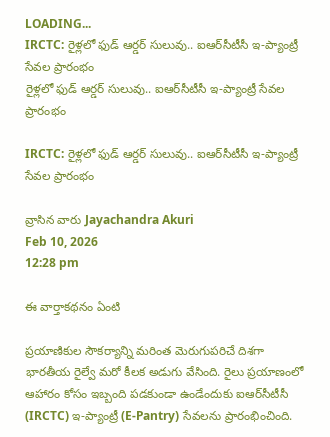LOADING...
IRCTC: రైళ్లలో ఫుడ్‌ ఆర్డర్‌ సులువు.. ఐఆర్‌సీటీసీ ఇ-ప్యాంట్రీ సేవల ప్రారంభం
రైళ్లలో ఫుడ్‌ ఆర్డర్‌ సులువు.. ఐఆర్‌సీటీసీ ఇ-ప్యాంట్రీ సేవల ప్రారంభం

IRCTC: రైళ్లలో ఫుడ్‌ ఆర్డర్‌ సులువు.. ఐఆర్‌సీటీసీ ఇ-ప్యాంట్రీ సేవల ప్రారంభం

వ్రాసిన వారు Jayachandra Akuri
Feb 10, 2026
12:28 pm

ఈ వార్తాకథనం ఏంటి

ప్రయాణికుల సౌకర్యాన్ని మరింత మెరుగుపరిచే దిశగా భారతీయ రైల్వే మరో కీలక అడుగు వేసింది. రైలు ప్రయాణంలో ఆహారం కోసం ఇబ్బంది పడకుండా ఉండేందుకు ఐఆర్‌సీటీసీ (IRCTC) ఇ-ప్యాంట్రీ (E-Pantry) సేవలను ప్రారంభించింది.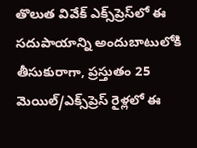తొలుత వివేక్‌ ఎక్స్‌ప్రెస్‌లో ఈ సదుపాయాన్ని అందుబాటులోకి తీసుకురాగా, ప్రస్తుతం 25 మెయిల్‌/ఎక్స్‌ప్రెస్‌ రైళ్లలో ఈ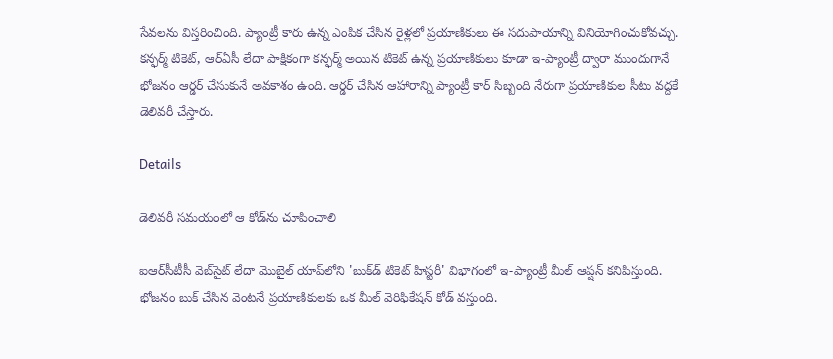సేవలను విస్తరించింది. ప్యాంట్రీ కారు ఉన్న ఎంపిక చేసిన రైళ్లలో ప్రయాణికులు ఈ సదుపాయాన్ని వినియోగించుకోవచ్చు. కన్ఫర్మ్‌ టికెట్‌, ఆర్‌ఏసీ లేదా పాక్షికంగా కన్ఫర్మ్‌ అయిన టికెట్‌ ఉన్న ప్రయాణికులు కూడా ఇ-ప్యాంట్రీ ద్వారా ముందుగానే భోజనం ఆర్డర్‌ చేసుకునే అవకాశం ఉంది. ఆర్డర్‌ చేసిన ఆహారాన్ని ప్యాంట్రీ కార్‌ సిబ్బంది నేరుగా ప్రయాణికుల సీటు వద్దకే డెలివరీ చేస్తారు.

Details

డెలివరీ సమయంలో ఆ కోడ్‌ను చూపించాలి

ఐఆర్‌సీటీసీ వెబ్‌సైట్‌ లేదా మొబైల్‌ యాప్‌లోని 'బుక్‌డ్‌ టికెట్‌ హిస్టరీ' విభాగంలో ఇ-ప్యాంట్రీ మీల్‌ ఆప్షన్‌ కనిపిస్తుంది. భోజనం బుక్‌ చేసిన వెంటనే ప్రయాణికులకు ఒక మీల్‌ వెరిఫికేషన్‌ కోడ్‌ వస్తుంది.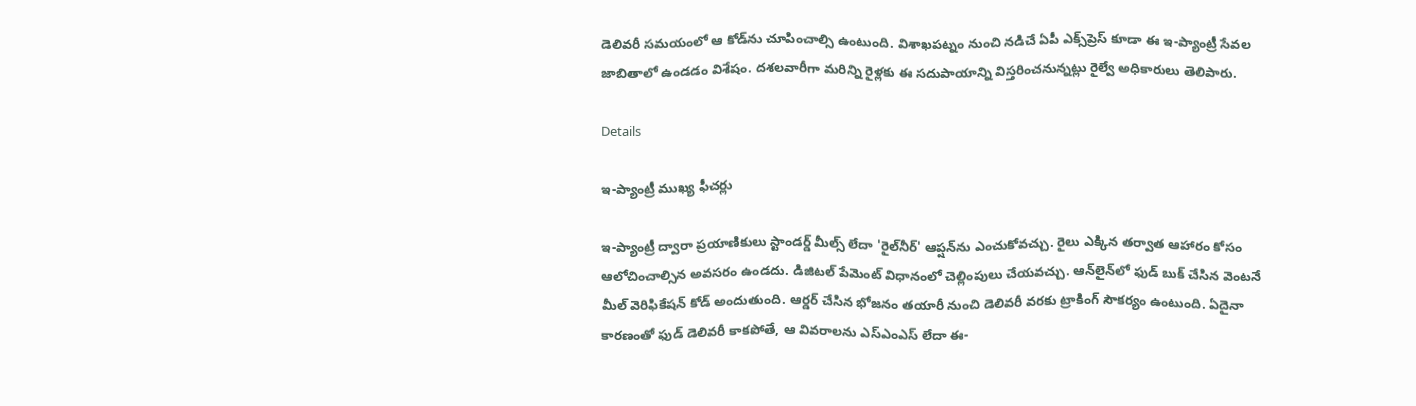డెలివరీ సమయంలో ఆ కోడ్‌ను చూపించాల్సి ఉంటుంది. విశాఖపట్నం నుంచి నడిచే ఏపీ ఎక్స్‌ప్రెస్‌ కూడా ఈ ఇ-ప్యాంట్రీ సేవల జాబితాలో ఉండడం విశేషం. దశలవారీగా మరిన్ని రైళ్లకు ఈ సదుపాయాన్ని విస్తరించనున్నట్లు రైల్వే అధికారులు తెలిపారు.

Details

ఇ-ప్యాంట్రీ ముఖ్య ఫీచర్లు

ఇ-ప్యాంట్రీ ద్వారా ప్రయాణికులు స్టాండర్డ్‌ మీల్స్‌ లేదా 'రైల్‌నీర్‌' ఆప్షన్‌ను ఎంచుకోవచ్చు. రైలు ఎక్కిన తర్వాత ఆహారం కోసం ఆలోచించాల్సిన అవసరం ఉండదు. డిజిటల్‌ పేమెంట్‌ విధానంలో చెల్లింపులు చేయవచ్చు. ఆన్‌లైన్‌లో ఫుడ్‌ బుక్‌ చేసిన వెంటనే మీల్‌ వెరిఫికేషన్‌ కోడ్‌ అందుతుంది. ఆర్డర్‌ చేసిన భోజనం తయారీ నుంచి డెలివరీ వరకు ట్రాకింగ్‌ సౌకర్యం ఉంటుంది. ఏదైనా కారణంతో ఫుడ్‌ డెలివరీ కాకపోతే, ఆ వివరాలను ఎస్‌ఎంఎస్‌ లేదా ఈ-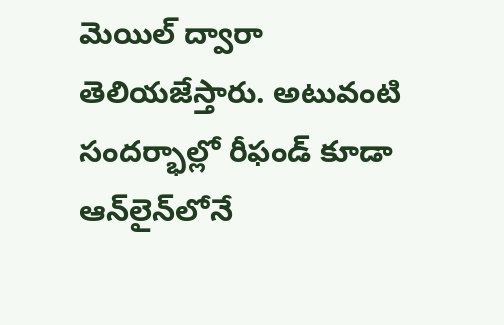మెయిల్‌ ద్వారా తెలియజేస్తారు. అటువంటి సందర్భాల్లో రీఫండ్‌ కూడా ఆన్‌లైన్‌లోనే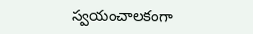స్వయంచాలకంగా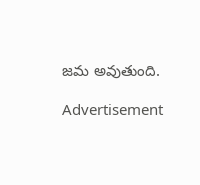జమ అవుతుంది.

Advertisement